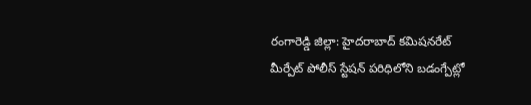రంగారెడ్డి జిల్లా: హైదరాబాద్ కమిషనరేట్ మీర్పేట్ పోలీస్ స్టేషన్ పరిధిలోని బడంగ్పేట్లో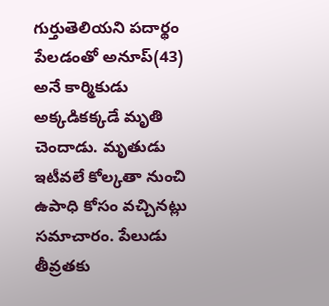గుర్తుతెలియని పదార్థం పేలడంతో అనూప్(43) అనే కార్మికుడు అక్కడికక్కడే మృతి చెందాడు. మృతుడు ఇటీవలే కోల్కతా నుంచి ఉపాధి కోసం వచ్చినట్లు సమాచారం. పేలుడు తీవ్రతకు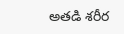అతడి శరీర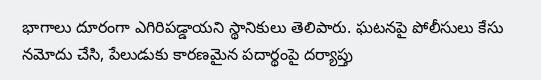భాగాలు దూరంగా ఎగిరిపడ్డాయని స్థానికులు తెలిపారు. ఘటనపై పోలీసులు కేసు నమోదు చేసి, పేలుడుకు కారణమైన పదార్థంపై దర్యాప్తు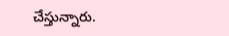చేస్తున్నారు.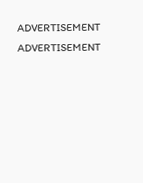ADVERTISEMENT
ADVERTISEMENT